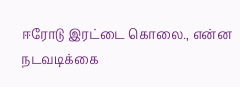ஈரோடு இரட்டை கொலை., என்ன நடவடிக்கை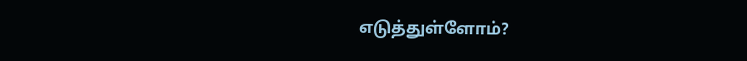எடுத்துள்ளோம்?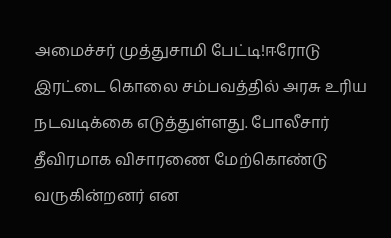அமைச்சர் முத்துசாமி பேட்டி!ஈரோடு இரட்டை கொலை சம்பவத்தில் அரசு உரிய நடவடிக்கை எடுத்துள்ளது. போலீசார் தீவிரமாக விசாரணை மேற்கொண்டு வருகின்றனர் என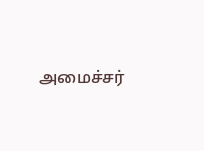அமைச்சர்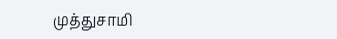முத்துசாமி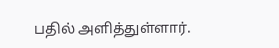பதில் அளித்துள்ளார்.